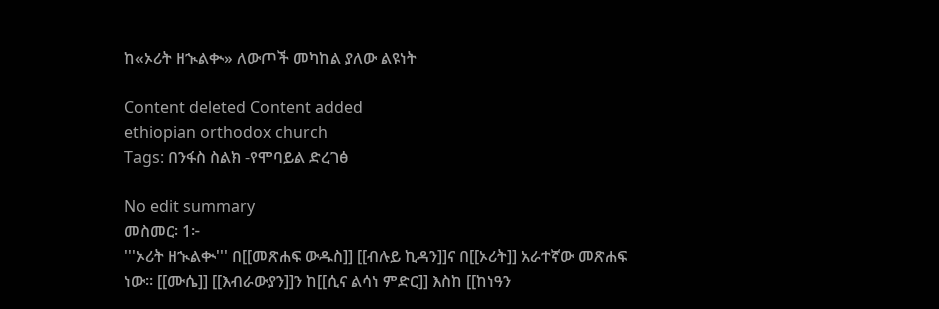ከ«ኦሪት ዘኊልቊ» ለውጦች መካከል ያለው ልዩነት

Content deleted Content added
ethiopian orthodox church
Tags: በንፋስ ስልክ -የሞባይል ድረገፅ

No edit summary
መስመር፡ 1፦
'''ኦሪት ዘኊልቊ''' በ[[መጽሐፍ ውዱስ]] [[ብሉይ ኪዳን]]ና በ[[ኦሪት]] አራተኛው መጽሐፍ ነው። [[ሙሴ]] [[እብራውያን]]ን ከ[[ሲና ልሳነ ምድር]] እስከ [[ከነዓን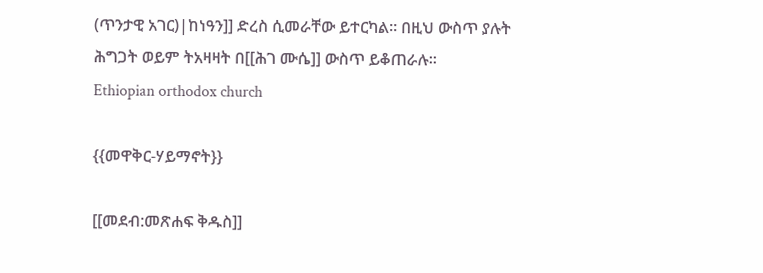(ጥንታዊ አገር)|ከነዓን]] ድረስ ሲመራቸው ይተርካል። በዚህ ውስጥ ያሉት ሕግጋት ወይም ትአዛዛት በ[[ሕገ ሙሴ]] ውስጥ ይቆጠራሉ።
Ethiopian orthodox church

{{መዋቅር-ሃይማኖት}}

[[መደብ:መጽሐፍ ቅዱስ]]